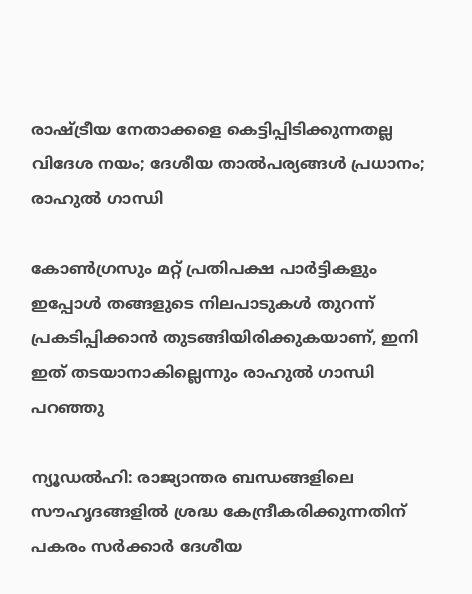രാഷ്ട്രീയ നേതാക്കളെ കെട്ടിപ്പിടിക്കുന്നതല്ല വിദേശ നയം; ദേശീയ താല്‍പര്യങ്ങള്‍ പ്രധാനം; രാഹുല്‍ ഗാന്ധി

കോണ്‍ഗ്രസും മറ്റ് പ്രതിപക്ഷ പാര്‍ട്ടികളും ഇപ്പോള്‍ തങ്ങളുടെ നിലപാടുകള്‍ തുറന്ന് പ്രകടിപ്പിക്കാന്‍ തുടങ്ങിയിരിക്കുകയാണ്, ഇനി ഇത് തടയാനാകില്ലെന്നും രാഹുല്‍ ഗാന്ധി പറഞ്ഞു

ന്യൂഡല്‍ഹി: രാജ്യാന്തര ബന്ധങ്ങളിലെ സൗഹൃദങ്ങളില്‍ ശ്രദ്ധ കേന്ദ്രീകരിക്കുന്നതിന് പകരം സര്‍ക്കാര്‍ ദേശീയ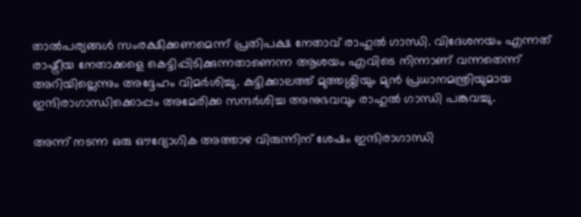താല്‍പര്യങ്ങള്‍ സംരക്ഷിക്കണമെന്ന് പ്രതിപക്ഷ നേതാവ് രാഹുല്‍ ഗാന്ധി. വിദേശനയം എന്നത് രാഷ്ട്രീയ നേതാക്കളെ കെട്ടിപ്പിടിക്കുന്നതാണെന്ന ആശയം എവിടെ നിന്നാണ് വന്നതെന്ന് അറിയില്ലെന്നും അദ്ദേഹം വിമര്‍ശിച്ചു. കുട്ടിക്കാലത്ത് മുത്തശ്ശിയും മുന്‍ പ്രധാനമന്ത്രിയുമായ ഇന്ദിരാഗാന്ധിക്കൊപ്പം അമേരിക്ക സന്ദര്‍ശിച്ച അനുഭവവും രാഹുല്‍ ഗാന്ധി പങ്കുവച്ചു.

അന്ന് നടന്ന ഒരു ഔദ്യോഗിക അത്താഴ വിരുന്നിന് ശേഷം ഇന്ദിരാഗാന്ധി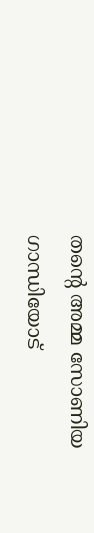തന്റെ അമ്മ സോണിയ ഗാന്ധിയോട്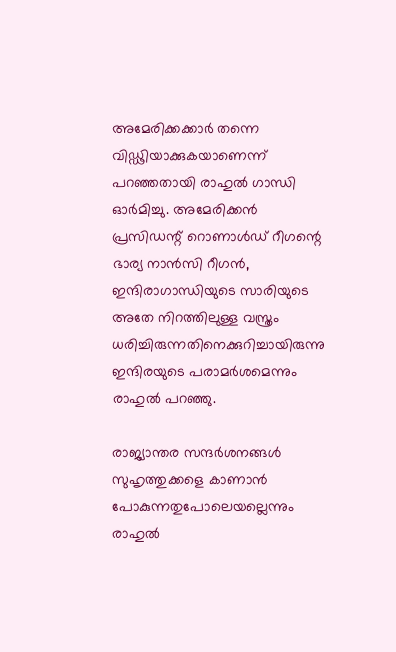അമേരിക്കക്കാര്‍ തന്നെ വിഡ്ഢിയാക്കുകയാണെന്ന് പറഞ്ഞതായി രാഹുല്‍ ഗാന്ധി ഓര്‍മിച്ചു. അമേരിക്കന്‍ പ്രസിഡന്റ് റൊണാള്‍ഡ് റീഗന്റെ ഭാര്യ നാന്‍സി റീഗന്‍, ഇന്ദിരാഗാന്ധിയുടെ സാരിയുടെ അതേ നിറത്തിലുള്ള വസ്ത്രം ധരിച്ചിരുന്നതിനെക്കുറിച്ചായിരുന്നു ഇന്ദിരയുടെ പരാമര്‍ശമെന്നും രാഹുല്‍ പറഞ്ഞു.

രാജ്യാന്തര സന്ദര്‍ശനങ്ങള്‍ സുഹൃത്തുക്കളെ കാണാന്‍ പോകുന്നതുപോലെയല്ലെന്നും രാഹുല്‍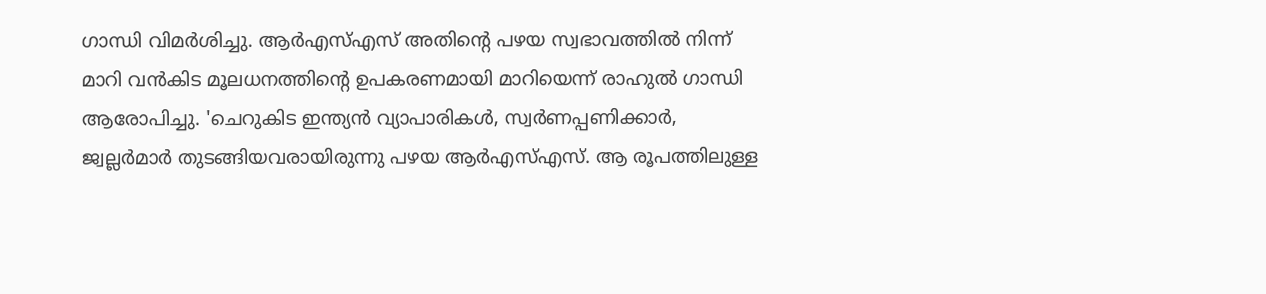ഗാന്ധി വിമര്‍ശിച്ചു. ആര്‍എസ്എസ് അതിന്റെ പഴയ സ്വഭാവത്തില്‍ നിന്ന് മാറി വന്‍കിട മൂലധനത്തിന്റെ ഉപകരണമായി മാറിയെന്ന് രാഹുല്‍ ഗാന്ധി ആരോപിച്ചു. 'ചെറുകിട ഇന്ത്യന്‍ വ്യാപാരികള്‍, സ്വര്‍ണപ്പണിക്കാര്‍, ജ്വല്ലര്‍മാര്‍ തുടങ്ങിയവരായിരുന്നു പഴയ ആര്‍എസ്എസ്. ആ രൂപത്തിലുള്ള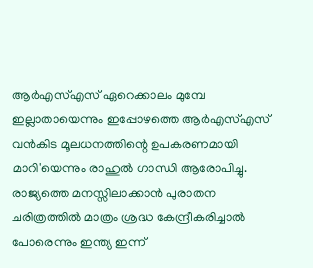ആര്‍എസ്എസ് ഏറെക്കാലം മുമ്പേ ഇല്ലാതായെന്നും ഇപ്പോഴത്തെ ആര്‍എസ്എസ് വന്‍കിട മൂലധനത്തിന്റെ ഉപകരണമായി മാറി'യെന്നും രാഹുൽ ഗാന്ധി ആരോപിച്ചു. രാജ്യത്തെ മനസ്സിലാക്കാന്‍ പുരാതന ചരിത്രത്തില്‍ മാത്രം ശ്രദ്ധ കേന്ദ്രീകരിച്ചാല്‍ പോരെന്നും ഇന്ത്യ ഇന്ന്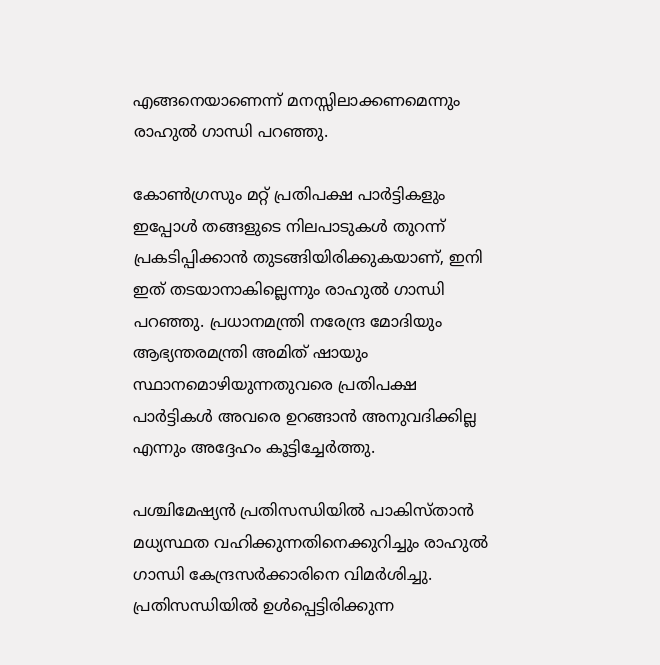എങ്ങനെയാണെന്ന് മനസ്സിലാക്കണമെന്നും രാഹുല്‍ ഗാന്ധി പറഞ്ഞു.

കോണ്‍ഗ്രസും മറ്റ് പ്രതിപക്ഷ പാര്‍ട്ടികളും ഇപ്പോള്‍ തങ്ങളുടെ നിലപാടുകള്‍ തുറന്ന് പ്രകടിപ്പിക്കാന്‍ തുടങ്ങിയിരിക്കുകയാണ്, ഇനി ഇത് തടയാനാകില്ലെന്നും രാഹുല്‍ ഗാന്ധി പറഞ്ഞു. പ്രധാനമന്ത്രി നരേന്ദ്ര മോദിയും ആഭ്യന്തരമന്ത്രി അമിത് ഷായും സ്ഥാനമൊഴിയുന്നതുവരെ പ്രതിപക്ഷ പാര്‍ട്ടികള്‍ അവരെ ഉറങ്ങാന്‍ അനുവദിക്കില്ല എന്നും അദ്ദേഹം കൂട്ടിച്ചേര്‍ത്തു.

പശ്ചിമേഷ്യന്‍ പ്രതിസന്ധിയില്‍ പാകിസ്താൻ മധ്യസ്ഥത വഹിക്കുന്നതിനെക്കുറിച്ചും രാഹുല്‍ ഗാന്ധി കേന്ദ്രസര്‍ക്കാരിനെ വിമര്‍ശിച്ചു. പ്രതിസന്ധിയില്‍ ഉള്‍പ്പെട്ടിരിക്കുന്ന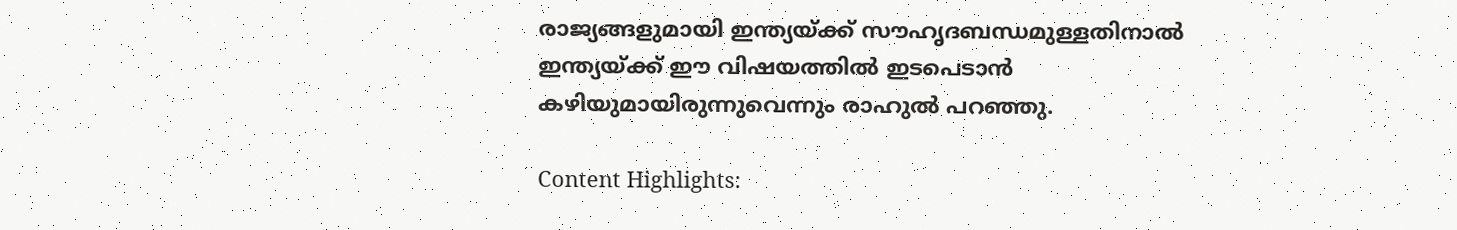രാജ്യങ്ങളുമായി ഇന്ത്യയ്ക്ക് സൗഹൃദബന്ധമുള്ളതിനാല്‍ ഇന്ത്യയ്ക്ക് ഈ വിഷയത്തില്‍ ഇടപെടാന്‍ കഴിയുമായിരുന്നുവെന്നും രാഹുല്‍ പറഞ്ഞു.

Content Highlights: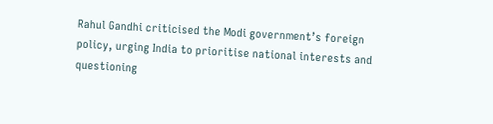Rahul Gandhi criticised the Modi government’s foreign policy, urging India to prioritise national interests and questioning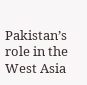Pakistan’s role in the West Asia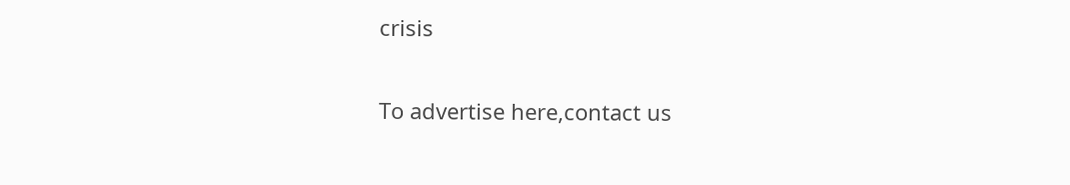crisis

To advertise here,contact us